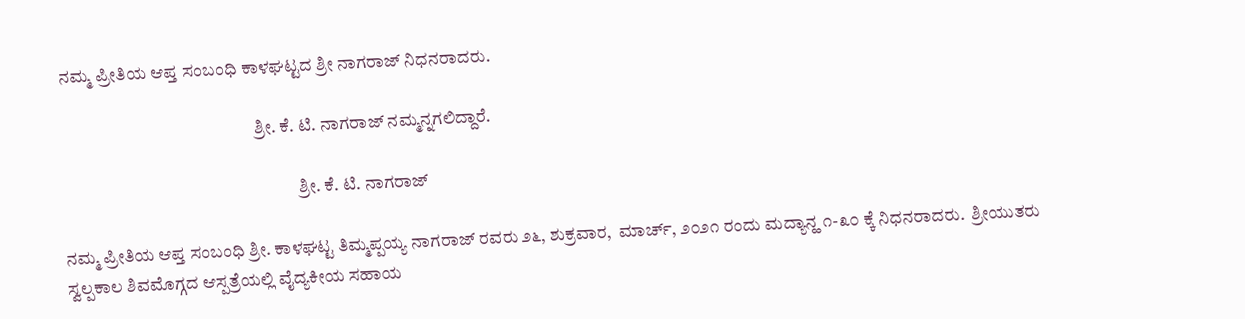ನಮ್ಮ ಪ್ರೀತಿಯ ಆಪ್ತ ಸಂಬಂಧಿ ಕಾಳಘಟ್ಟದ ಶ್ರೀ ನಾಗರಾಜ್ ನಿಧನರಾದರು.

                                                       ಶ್ರೀ. ಕೆ. ಟಿ. ನಾಗರಾಜ್ ನಮ್ಮನ್ನಗಲಿದ್ದಾರೆ.

                                                                   ಶ್ರೀ. ಕೆ. ಟಿ. ನಾಗರಾಜ್

ನಮ್ಮ ಪ್ರೀತಿಯ ಆಪ್ತ ಸಂಬಂಧಿ ಶ್ರೀ. ಕಾಳಘಟ್ಟ ತಿಮ್ಮಪ್ಪಯ್ಯ ನಾಗರಾಜ್ ರವರು ೨೬, ಶುಕ್ರವಾರ,  ಮಾರ್ಚ್, ೨೦೨೧ ರಂದು ಮದ್ಯಾನ್ಹ ೧-೩೦ ಕ್ಕೆ ನಿಧನರಾದರು.  ಶ್ರೀಯುತರು ಸ್ವಲ್ಪಕಾಲ ಶಿವಮೊಗ್ಗದ ಆಸ್ಪತ್ರೆಯಲ್ಲಿ ವೈದ್ಯಕೀಯ ಸಹಾಯ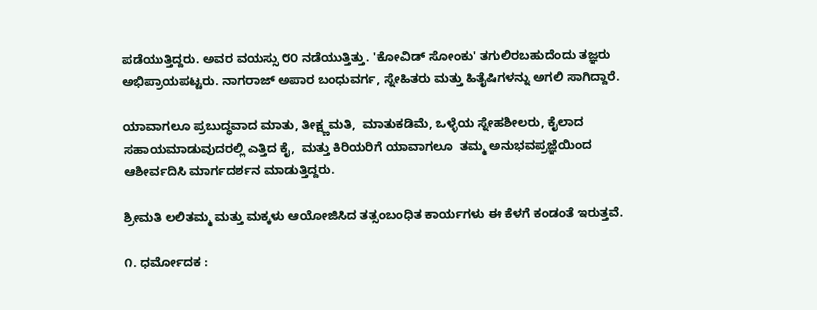ಪಡೆಯುತ್ತಿದ್ದರು. ಅವರ ವಯಸ್ಸು ೮೦ ನಡೆಯುತ್ತಿತ್ತು. 'ಕೋವಿಡ್ ಸೋಂಕು' ತಗುಲಿರಬಹುದೆಂದು ತಜ್ಞರು ಅಭಿಪ್ರಾಯಪಟ್ಟರು. ನಾಗರಾಜ್ ಅಪಾರ ಬಂಧುವರ್ಗ, ಸ್ನೇಹಿತರು ಮತ್ತು ಹಿತೈಷಿಗಳನ್ನು ಅಗಲಿ ಸಾಗಿದ್ದಾರೆ.

ಯಾವಾಗಲೂ ಪ್ರಬುದ್ಧವಾದ ಮಾತು, ತೀಕ್ಷ್ಣಮತಿ,  ಮಾತುಕಡಿಮೆ, ಒಳ್ಳೆಯ ಸ್ನೇಹಶೀಲರು, ಕೈಲಾದ ಸಹಾಯಮಾಡುವುದರಲ್ಲಿ ಎತ್ತಿದ ಕೈ,  ಮತ್ತು ಕಿರಿಯರಿಗೆ ಯಾವಾಗಲೂ  ತಮ್ಮ ಅನುಭವಪ್ರಜ್ಞೆಯಿಂದ ಆಶೀರ್ವದಿಸಿ ಮಾರ್ಗದರ್ಶನ ಮಾಡುತ್ತಿದ್ದರು.

ಶ್ರೀಮತಿ ಲಲಿತಮ್ಮ ಮತ್ತು ಮಕ್ಕಳು ಆಯೋಜಿಸಿದ ತತ್ಸಂಬಂಧಿತ ಕಾರ್ಯಗಳು ಈ ಕೆಳಗೆ ಕಂಡಂತೆ ಇರುತ್ತವೆ.

೧. ಧರ್ಮೋದಕ :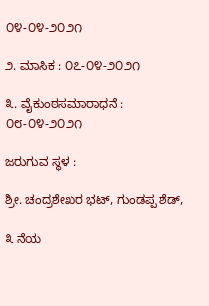೦೪-೦೪-೨೦೨೧

೨. ಮಾಸಿಕ : ೦೭-೦೪-೨೦೨೧

೩. ವೈಕುಂಠಸಮಾರಾಧನೆ : ೦೮-೦೪-೨೦೨೧

ಜರುಗುವ ಸ್ಥಳ :

ಶ್ರೀ. ಚಂದ್ರಶೇಖರ ಭಟ್, ಗುಂಡಪ್ಪ ಶೆಡ್,

೩ ನೆಯ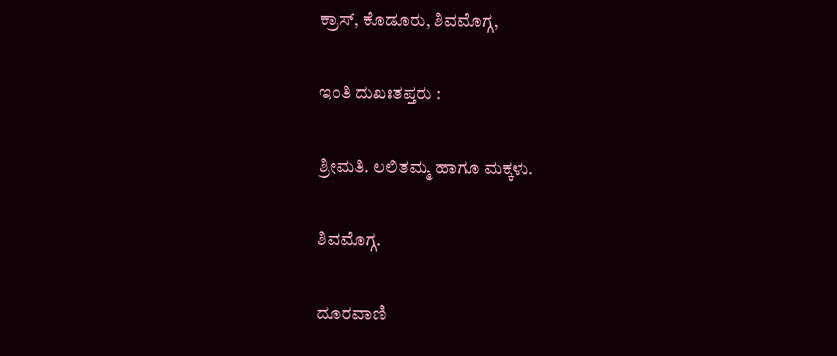ಕ್ರಾಸ್, ಕೊಡೂರು, ಶಿವಮೊಗ್ಗ,

ಇಂತಿ ದುಖಃತಪ್ತರು :

ಶ್ರೀಮತಿ. ಲಲಿತಮ್ಮ ಹಾಗೂ ಮಕ್ಕಳು.

ಶಿವಮೊಗ್ಗ.

ದೂರವಾಣಿ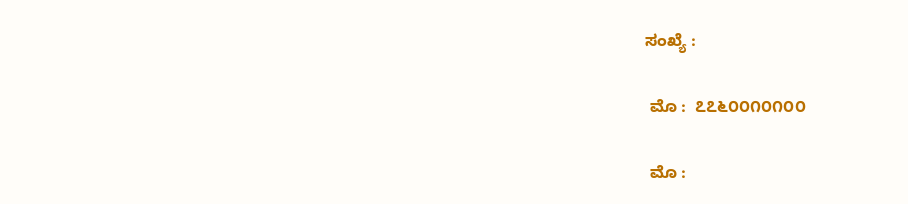ಸಂಖ್ಯೆ :

 ಮೊ :  ೭೭೬೦೦೧೦೧೦೦

 ಮೊ :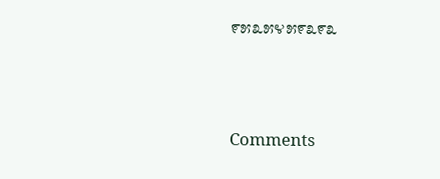೯೫೩೫೪೫೯೩೯೩





Comments